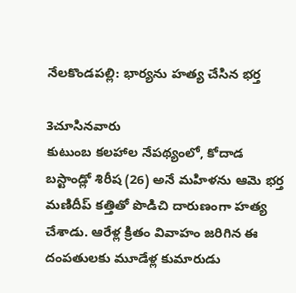నేలకొండపల్లి: భార్యను హత్య చేసిన భర్త

3చూసినవారు
కుటుంబ కలహాల నేపథ్యంలో, కోదాడ బస్టాండ్లో శిరీష (26) అనే మహిళను ఆమె భర్త మణిదీప్ కత్తితో పొడిచి దారుణంగా హత్య చేశాడు. ఆరేళ్ల క్రితం వివాహం జరిగిన ఈ దంపతులకు మూడేళ్ల కుమారుడు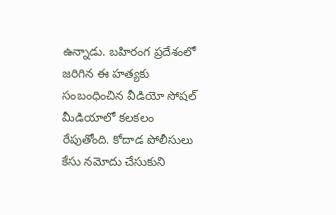ఉన్నాడు. బహిరంగ ప్రదేశంలో జరిగిన ఈ హత్యకు సంబంధించిన వీడియో సోషల్ మీడియాలో కలకలం రేపుతోంది. కోదాడ పోలీసులు కేసు నమోదు చేసుకుని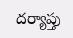దర్యాప్తు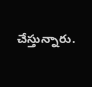చేస్తున్నారు.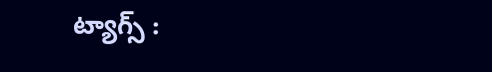ట్యాగ్స్ :